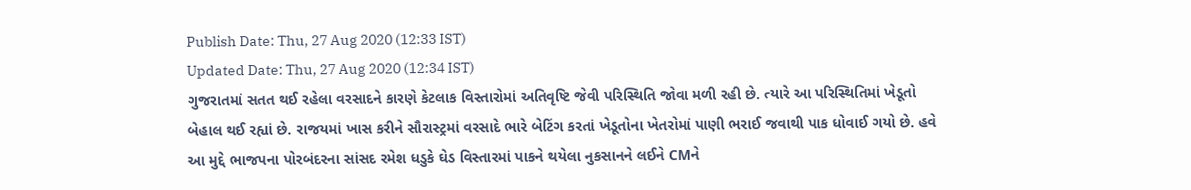Publish Date: Thu, 27 Aug 2020 (12:33 IST)
Updated Date: Thu, 27 Aug 2020 (12:34 IST)
ગુજરાતમાં સતત થઈ રહેલા વરસાદને કારણે કેટલાક વિસ્તારોમાં અતિવૃષ્ટિ જેવી પરિસ્થિતિ જોવા મળી રહી છે. ત્યારે આ પરિસ્થિતિમાં ખેડૂતો બેહાલ થઈ રહ્યાં છે. રાજયમાં ખાસ કરીને સૌરાસ્ટ્રમાં વરસાદે ભારે બેટિંગ કરતાં ખેડૂતોના ખેતરોમાં પાણી ભરાઈ જવાથી પાક ધોવાઈ ગયો છે. હવે આ મુદ્દે ભાજપના પોરબંદરના સાંસદ રમેશ ધડુકે ઘેડ વિસ્તારમાં પાકને થયેલા નુકસાનને લઈને CMને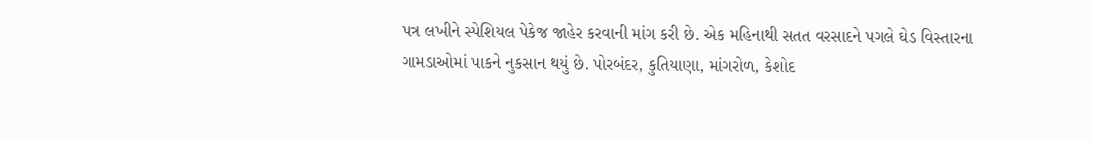પત્ર લખીને સ્પેશિયલ પેકેજ જાહેર કરવાની માંગ કરી છે. એક મહિનાથી સતત વરસાદને પગલે ઘેડ વિસ્તારના ગામડાઓમાં પાકને નુકસાન થયું છે. પોરબંદર, કુતિયાણા, માંગરોળ, કેશોદ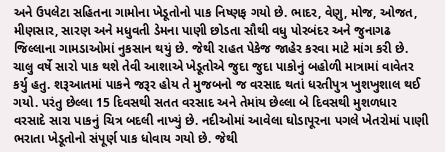અને ઉપલેટા સહિતના ગામોના ખેડૂતોનો પાક નિષ્ણફ ગયો છે. ભાદર, વેણુ, મોજ, ઓજત, મીણસાર, સારણ અને મધુવતી ડેમના પાણી છોડતા સૌથી વધુ પોરબંદર અને જુનાગઢ જિલ્લાના ગામડાઓમાં નુકસાન થયું છે. જેથી રાહત પેકેજ જાહેર કરવા માટે માંગ કરી છે. ચાલુ વર્ષે સારો પાક થશે તેવી આશાએ ખેડૂતોએ જુદા જુદા પાકોનું બહોળી માત્રામાં વાવેતર કર્યુ હતુ. શરૂઆતમાં પાકને જરૂર હોય તે મુજબનો જ વરસાદ થતાં ધરતીપુત્ર ખુશખુશાલ થઈ ગયો. પરંતુ છેલ્લા 15 દિવસથી સતત વરસાદ અને તેમાંય છેલ્લા બે દિવસથી મુશળધાર વરસાદે સારા પાકનું ચિત્ર બદલી નાખ્યું છે. નદીઓમાં આવેલા ઘોડાપૂરના પગલે ખેતરોમાં પાણી ભરાતા ખેડૂતોનો સંપૂર્ણ પાક ધોવાય ગયો છે. જેથી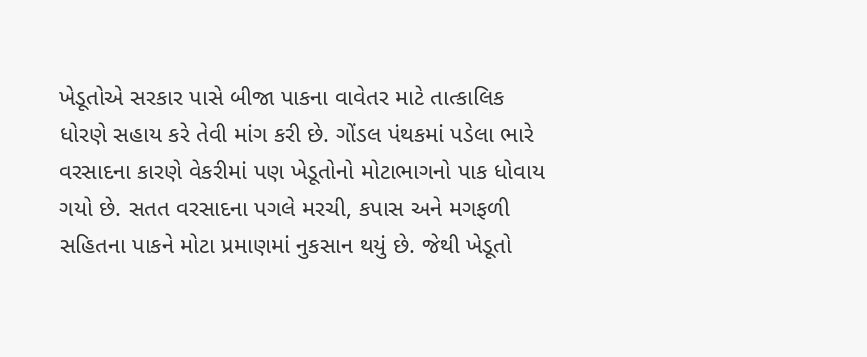ખેડૂતોએ સરકાર પાસે બીજા પાકના વાવેતર માટે તાત્કાલિક ધોરણે સહાય કરે તેવી માંગ કરી છે. ગોંડલ પંથકમાં પડેલા ભારે વરસાદના કારણે વેકરીમાં પણ ખેડૂતોનો મોટાભાગનો પાક ધોવાય ગયો છે. સતત વરસાદના પગલે મરચી, કપાસ અને મગફળી સહિતના પાકને મોટા પ્રમાણમાં નુકસાન થયું છે. જેથી ખેડૂતો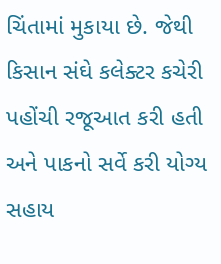ચિંતામાં મુકાયા છે. જેથી કિસાન સંઘે કલેક્ટર કચેરી પહોંચી રજૂઆત કરી હતી અને પાકનો સર્વે કરી યોગ્ય સહાય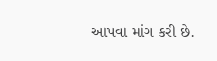આપવા માંગ કરી છે.